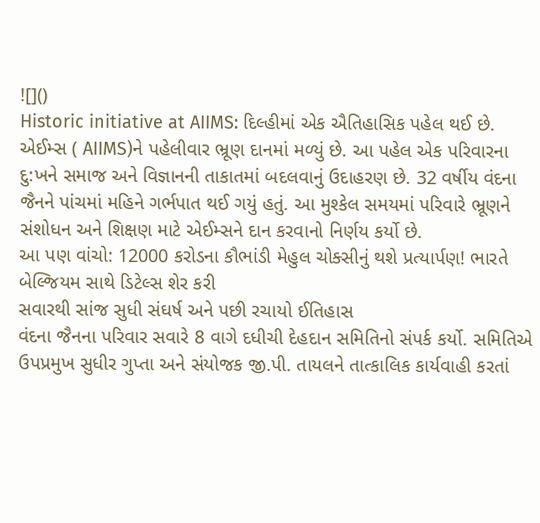![]()
Historic initiative at AIIMS: દિલ્હીમાં એક ઐતિહાસિક પહેલ થઈ છે. એઈમ્સ ( AIIMS)ને પહેલીવાર ભ્રૂણ દાનમાં મળ્યું છે. આ પહેલ એક પરિવારના દુ:ખને સમાજ અને વિજ્ઞાનની તાકાતમાં બદલવાનું ઉદાહરણ છે. 32 વર્ષીય વંદના જૈનને પાંચમાં મહિને ગર્ભપાત થઈ ગયું હતું. આ મુશ્કેલ સમયમાં પરિવારે ભ્રૂણને સંશોધન અને શિક્ષણ માટે એઈમ્સને દાન કરવાનો નિર્ણય કર્યો છે.
આ પણ વાંચો: 12000 કરોડના કૌભાંડી મેહુલ ચોક્સીનું થશે પ્રત્યાર્પણ! ભારતે બેલ્જિયમ સાથે ડિટેલ્સ શેર કરી
સવારથી સાંજ સુધી સંઘર્ષ અને પછી રચાયો ઈતિહાસ
વંદના જૈનના પરિવાર સવારે 8 વાગે દધીચી દેહદાન સમિતિનો સંપર્ક કર્યો. સમિતિએ ઉપપ્રમુખ સુધીર ગુપ્તા અને સંયોજક જી.પી. તાયલને તાત્કાલિક કાર્યવાહી કરતાં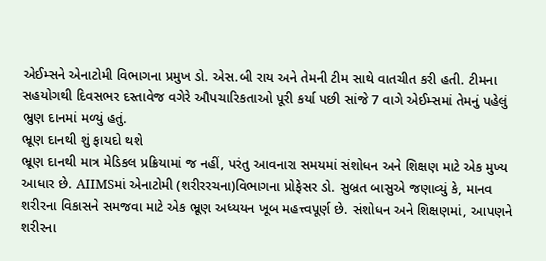એઈમ્સને એનાટોમી વિભાગના પ્રમુખ ડો. એસ.બી રાય અને તેમની ટીમ સાથે વાતચીત કરી હતી. ટીમના સહયોગથી દિવસભર દસ્તાવેજ વગેરે ઔપચારિકતાઓ પૂરી કર્યા પછી સાંજે 7 વાગે એઈમ્સમાં તેમનું પહેલું ભ્રુણ દાનમાં મળ્યું હતું.
ભ્રૂણ દાનથી શું ફાયદો થશે
ભ્રૂણ દાનથી માત્ર મેડિકલ પ્રક્રિયામાં જ નહીં, પરંતુ આવનારા સમયમાં સંશોધન અને શિક્ષણ માટે એક મુખ્ય આધાર છે. AIIMSમાં એનાટોમી (શરીરરચના)વિભાગના પ્રોફેસર ડો. સુબ્રત બાસુએ જણાવ્યું કે, માનવ શરીરના વિકાસને સમજવા માટે એક ભ્રૂણ અધ્યયન ખૂબ મહત્ત્વપૂર્ણ છે. સંશોધન અને શિક્ષણમાં, આપણને શરીરના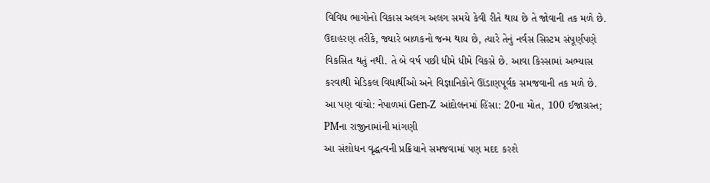વિવિધ ભાગોનો વિકાસ અલગ અલગ સમયે કેવી રીતે થાય છે તે જોવાની તક મળે છે. ઉદાહરણ તરીકે, જ્યારે બાળકનો જન્મ થાય છે, ત્યારે તેનું નર્વસ સિસ્ટમ સંપૂર્ણપણે વિકસિત થતું નથી. તે બે વર્ષ પછી ધીમે ધીમે વિકસે છે. આવા કિસ્સામાં અભ્યાસ કરવાથી મેડિકલ વિદ્યાર્થીઓ અને વિજ્ઞાનિકોને ઊંડાણપૂર્વક સમજવાની તક મળે છે.
આ પણ વાંચો: નેપાળમાં Gen-Z આંદોલનમાં હિંસા: 20ના મોત, 100 ઈજાગ્રસ્ત; PMના રાજીનામાંની માંગણી
આ સંશોધન વૃદ્ધત્વની પ્રક્રિયાને સમજવામાં પણ મદદ કરશે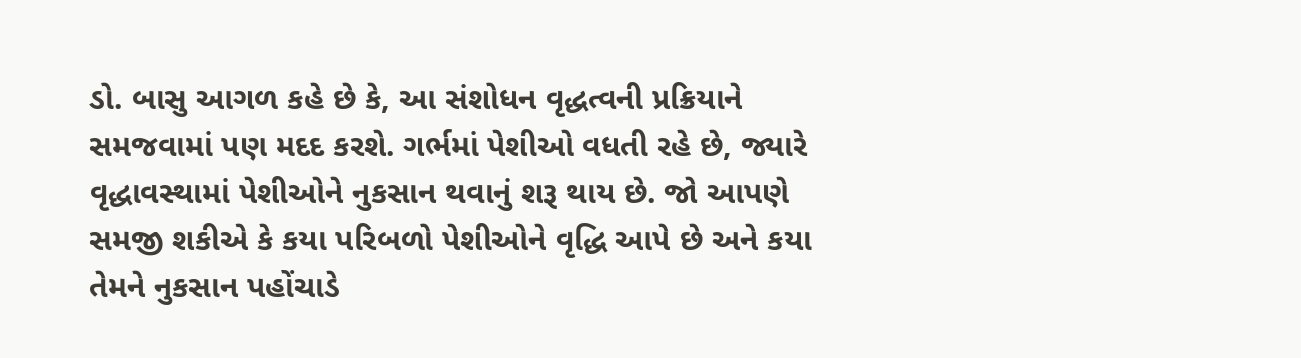ડો. બાસુ આગળ કહે છે કે, આ સંશોધન વૃદ્ધત્વની પ્રક્રિયાને સમજવામાં પણ મદદ કરશે. ગર્ભમાં પેશીઓ વધતી રહે છે, જ્યારે વૃદ્ધાવસ્થામાં પેશીઓને નુકસાન થવાનું શરૂ થાય છે. જો આપણે સમજી શકીએ કે કયા પરિબળો પેશીઓને વૃદ્ધિ આપે છે અને કયા તેમને નુકસાન પહોંચાડે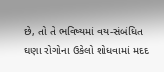છે, તો તે ભવિષ્યમાં વય-સંબંધિત ઘણા રોગોના ઉકેલો શોધવામાં મદદ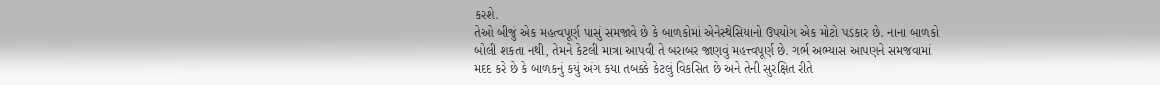કરશે.
તેઓ બીજું એક મહત્વપૂર્ણ પાસું સમજાવે છે કે બાળકોમાં એનેસ્થેસિયાનો ઉપયોગ એક મોટો પડકાર છે. નાના બાળકો બોલી શકતા નથી, તેમને કેટલી માત્રા આપવી તે બરાબર જાણવું મહત્ત્વપૂર્ણ છે. ગર્ભ અભ્યાસ આપણને સમજવામાં મદદ કરે છે કે બાળકનું કયું અંગ કયા તબક્કે કેટલું વિકસિત છે અને તેની સુરક્ષિત રીતે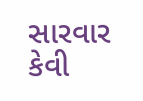સારવાર કેવી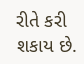રીતે કરી શકાય છે.